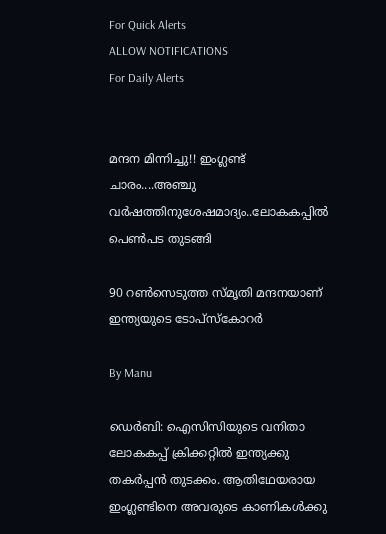For Quick Alerts
ALLOW NOTIFICATIONS
For Daily Alerts


മന്ദന മിന്നിച്ചു!! ഇംഗ്ലണ്ട് ചാരം....അഞ്ചു വര്‍ഷത്തിനുശേഷമാദ്യം..ലോകകപ്പില്‍ പെണ്‍പട തുടങ്ങി

90 റണ്‍സെടുത്ത സ്മൃതി മന്ദനയാണ് ഇന്ത്യയുടെ ടോപ്സ്കോറര്‍

By Manu

ഡെര്‍ബി: ഐസിസിയുടെ വനിതാ ലോകകപ്പ് ക്രിക്കറ്റില്‍ ഇന്ത്യക്കു തകര്‍പ്പന്‍ തുടക്കം. ആതിഥേയരായ ഇംഗ്ലണ്ടിനെ അവരുടെ കാണികള്‍ക്കു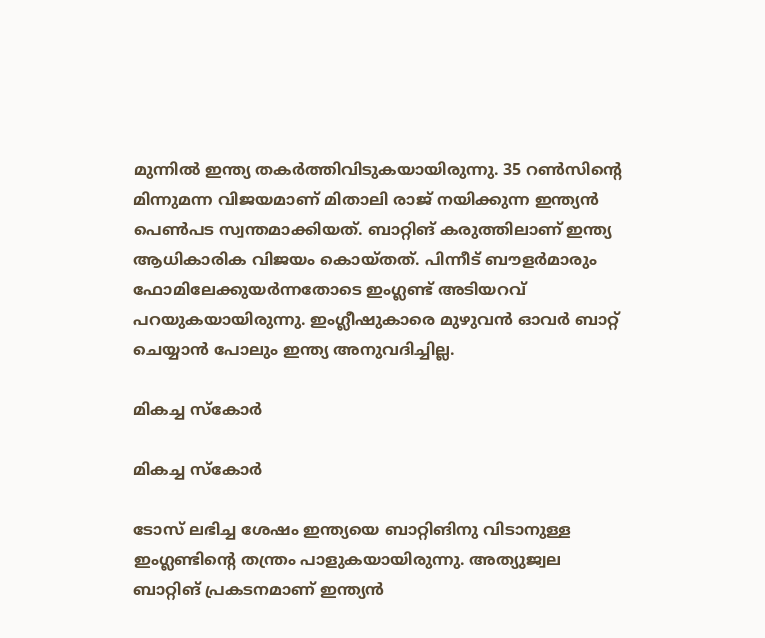മുന്നില്‍ ഇന്ത്യ തകര്‍ത്തിവിടുകയായിരുന്നു. 35 റണ്‍സിന്റെ മിന്നുമന്ന വിജയമാണ് മിതാലി രാജ് നയിക്കുന്ന ഇന്ത്യന്‍ പെണ്‍പട സ്വന്തമാക്കിയത്. ബാറ്റിങ് കരുത്തിലാണ് ഇന്ത്യ ആധികാരിക വിജയം കൊയ്തത്. പിന്നീട് ബൗളര്‍മാരും ഫോമിലേക്കുയര്‍ന്നതോടെ ഇംഗ്ലണ്ട് അടിയറവ് പറയുകയായിരുന്നു. ഇംഗ്ലീഷുകാരെ മുഴുവന്‍ ഓവര്‍ ബാറ്റ് ചെയ്യാന്‍ പോലും ഇന്ത്യ അനുവദിച്ചില്ല.

മികച്ച സ്‌കോര്‍

മികച്ച സ്‌കോര്‍

ടോസ് ലഭിച്ച ശേഷം ഇന്ത്യയെ ബാറ്റിങിനു വിടാനുള്ള ഇംഗ്ലണ്ടിന്റെ തന്ത്രം പാളുകയായിരുന്നു. അത്യുജ്വല ബാറ്റിങ് പ്രകടനമാണ് ഇന്ത്യന്‍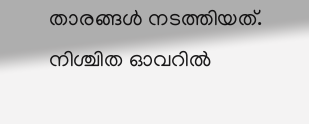താരങ്ങള്‍ നടത്തിയത്. നിശ്ചിത ഓവറില്‍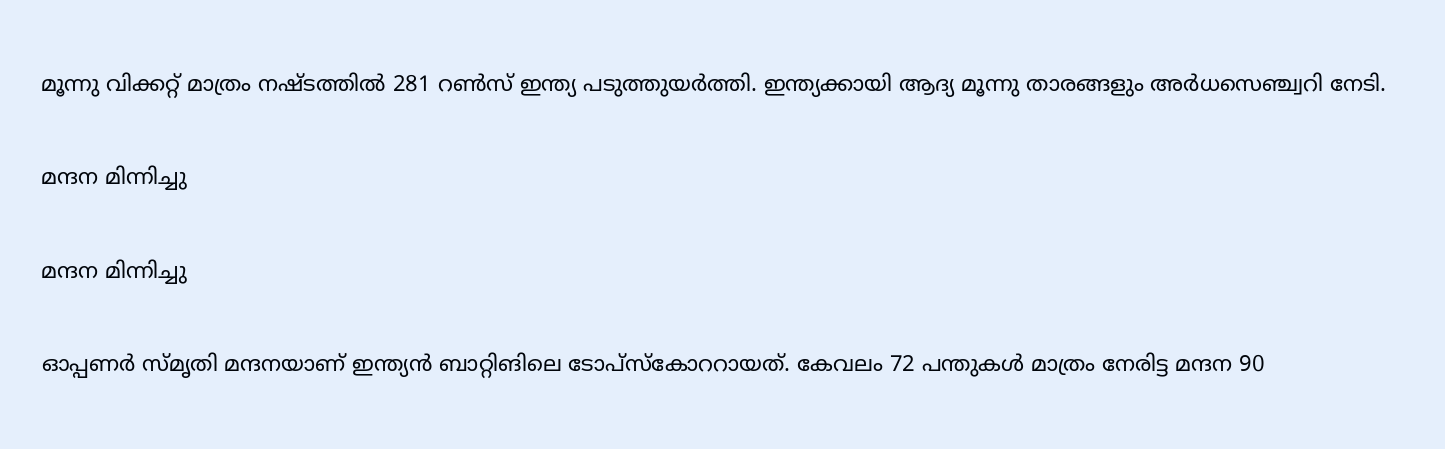മൂന്നു വിക്കറ്റ് മാത്രം നഷ്ടത്തില്‍ 281 റണ്‍സ് ഇന്ത്യ പടുത്തുയര്‍ത്തി. ഇന്ത്യക്കായി ആദ്യ മൂന്നു താരങ്ങളും അര്‍ധസെഞ്ച്വറി നേടി.

മന്ദന മിന്നിച്ചു

മന്ദന മിന്നിച്ചു

ഓപ്പണര്‍ സ്മൃതി മന്ദനയാണ് ഇന്ത്യന്‍ ബാറ്റിങിലെ ടോപ്‌സ്‌കോററായത്. കേവലം 72 പന്തുകള്‍ മാത്രം നേരിട്ട മന്ദന 90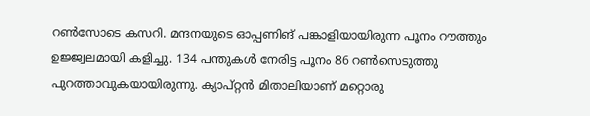റണ്‍സോടെ കസറി. മന്ദനയുടെ ഓപ്പണിങ് പങ്കാളിയായിരുന്ന പൂനം റൗത്തും ഉജ്ജ്വലമായി കളിച്ചു. 134 പന്തുകള്‍ നേരിട്ട പൂനം 86 റണ്‍സെടുത്തു പുറത്താവുകയായിരുന്നു. ക്യാപ്റ്റന്‍ മിതാലിയാണ് മറ്റൊരു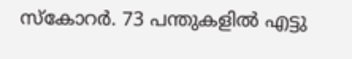സ്‌കോറര്‍. 73 പന്തുകളില്‍ എട്ടു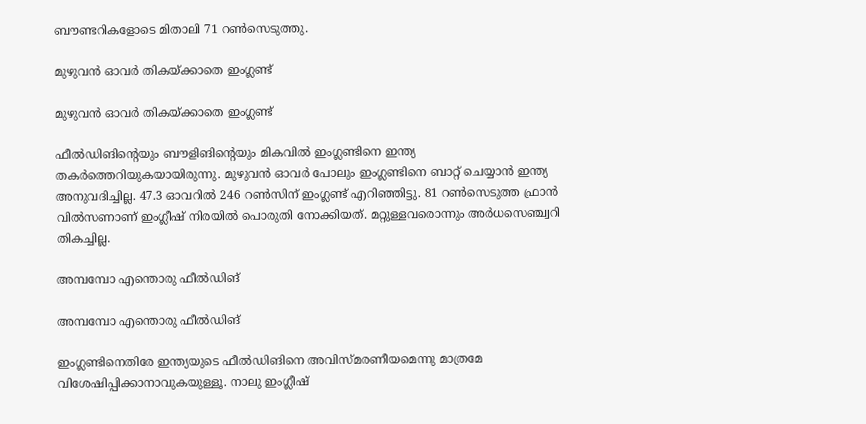ബൗണ്ടറികളോടെ മിതാലി 71 റണ്‍സെടുത്തു.

മുഴുവന്‍ ഓവര്‍ തികയ്ക്കാതെ ഇംഗ്ലണ്ട്

മുഴുവന്‍ ഓവര്‍ തികയ്ക്കാതെ ഇംഗ്ലണ്ട്

ഫീല്‍ഡിങിന്റെയും ബൗളിങിന്റെയും മികവില്‍ ഇംഗ്ലണ്ടിനെ ഇന്ത്യ തകര്‍ത്തെറിയുകയായിരുന്നു. മുഴുവന്‍ ഓവര്‍ പോലും ഇംഗ്ലണ്ടിനെ ബാറ്റ് ചെയ്യാന്‍ ഇന്ത്യ അനുവദിച്ചില്ല. 47.3 ഓവറില്‍ 246 റണ്‍സിന് ഇംഗ്ലണ്ട് എറിഞ്ഞിട്ടു. 81 റണ്‍സെടുത്ത ഫ്രാന്‍ വില്‍സണാണ് ഇംഗ്ലീഷ് നിരയില്‍ പൊരുതി നോക്കിയത്. മറ്റുള്ളവരൊന്നും അര്‍ധസെഞ്ച്വറി തികച്ചില്ല.

അമ്പമ്പോ എന്തൊരു ഫീല്‍ഡിങ്

അമ്പമ്പോ എന്തൊരു ഫീല്‍ഡിങ്

ഇംഗ്ലണ്ടിനെതിരേ ഇന്ത്യയുടെ ഫീല്‍ഡിങിനെ അവിസ്മരണീയമെന്നു മാത്രമേ വിശേഷിപ്പിക്കാനാവുകയുള്ളൂ. നാലു ഇംഗ്ലീഷ്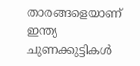താരങ്ങളെയാണ് ഇന്ത്യ ചുണക്കുട്ടികള്‍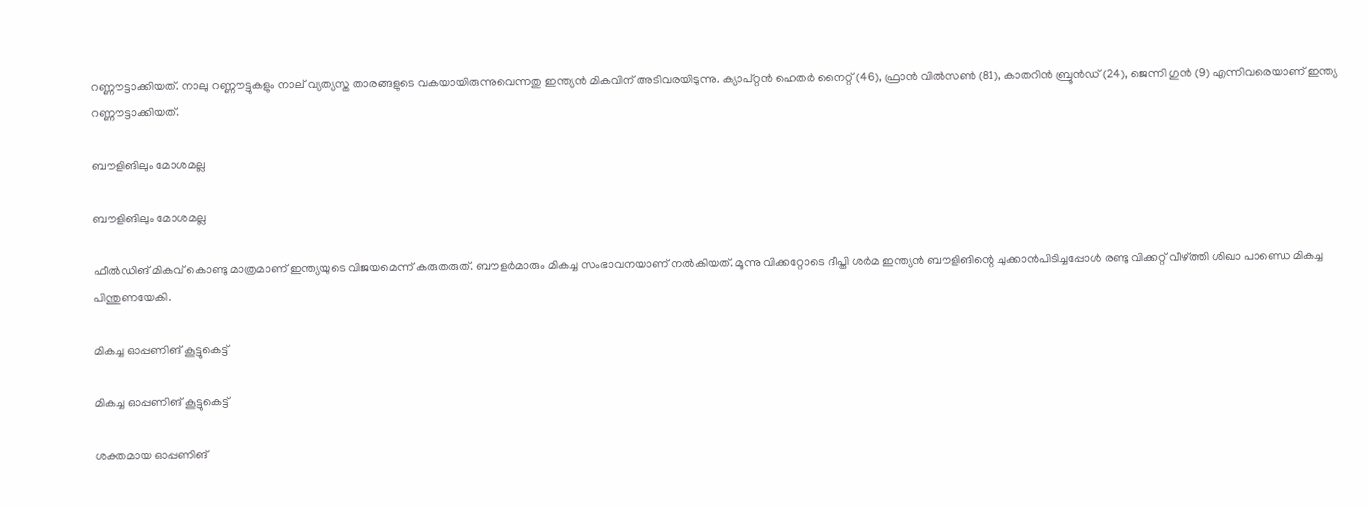റണ്ണൗട്ടാക്കിയത്. നാലു റണ്ണൗട്ടുകളും നാല് വ്യത്യസ്ത താരങ്ങളുടെ വകയായിരുന്നുവെന്നതു ഇന്ത്യന്‍ മികവിന് അടിവരയിടുന്നു. ക്യാപ്റ്റന്‍ ഹെതര്‍ നൈറ്റ് (46), ഫ്രാന്‍ വില്‍സണ്‍ (81), കാതറിന്‍ ബ്രൂന്‍ഡ് (24), ജെന്നി ഗുന്‍ (9) എന്നിവരെയാണ് ഇന്ത്യ റണ്ണൗട്ടാക്കിയത്.

ബൗളിങിലും മോശമല്ല

ബൗളിങിലും മോശമല്ല

ഫീല്‍ഡിങ് മികവ് കൊണ്ടു മാത്രമാണ് ഇന്ത്യയുടെ വിജയമെന്ന് കരുതരുത്. ബൗളര്‍മാരും മികച്ച സംഭാവനയാണ് നല്‍കിയത്. മൂന്നു വിക്കറ്റോടെ ദീപ്തി ശര്‍മ ഇന്ത്യന്‍ ബൗളിങിന്റെ ചുക്കാന്‍പിടിച്ചപ്പോള്‍ രണ്ടു വിക്കറ്റ് വീഴ്ത്തി ശിഖാ പാണ്ഡെ മികച്ച പിന്തുണയേകി.

മികച്ച ഓപ്പണിങ് കൂട്ടുകെട്ട്

മികച്ച ഓപ്പണിങ് കൂട്ടുകെട്ട്

ശക്തമായ ഓപ്പണിങ്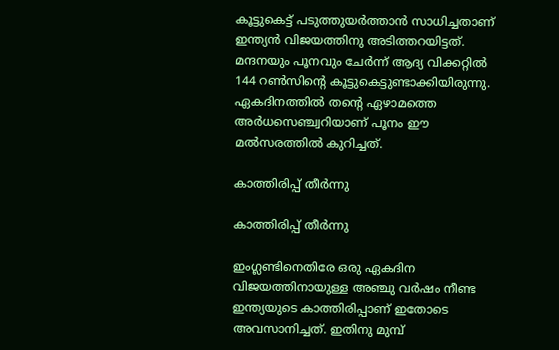കൂട്ടുകെട്ട് പടുത്തുയര്‍ത്താന്‍ സാധിച്ചതാണ് ഇന്ത്യന്‍ വിജയത്തിനു അടിത്തറയിട്ടത്. മന്ദനയും പൂനവും ചേര്‍ന്ന് ആദ്യ വിക്കറ്റില്‍ 144 റണ്‍സിന്റെ കൂട്ടുകെട്ടുണ്ടാക്കിയിരുന്നു. ഏകദിനത്തില്‍ തന്റെ ഏഴാമത്തെ അര്‍ധസെഞ്ച്വറിയാണ് പൂനം ഈ മല്‍സരത്തില്‍ കുറിച്ചത്.

കാത്തിരിപ്പ് തീര്‍ന്നു

കാത്തിരിപ്പ് തീര്‍ന്നു

ഇംഗ്ലണ്ടിനെതിരേ ഒരു ഏകദിന വിജയത്തിനായുള്ള അഞ്ചു വര്‍ഷം നീണ്ട ഇന്ത്യയുടെ കാത്തിരിപ്പാണ് ഇതോടെ അവസാനിച്ചത്. ഇതിനു മുമ്പ്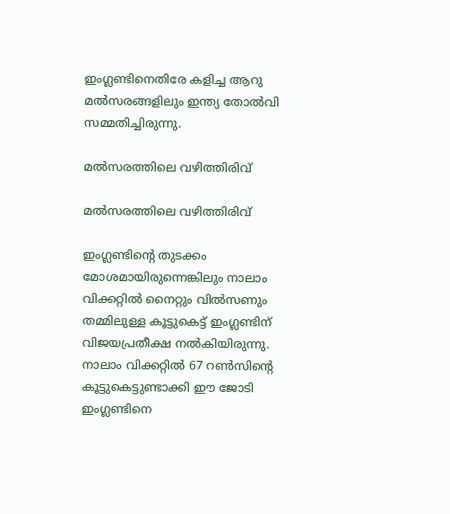ഇംഗ്ലണ്ടിനെതിരേ കളിച്ച ആറു മല്‍സരങ്ങളിലും ഇന്ത്യ തോല്‍വി സമ്മതിച്ചിരുന്നു.

മല്‍സരത്തിലെ വഴിത്തിരിവ്

മല്‍സരത്തിലെ വഴിത്തിരിവ്

ഇംഗ്ലണ്ടിന്റെ തുടക്കം മോശമായിരുന്നെങ്കിലും നാലാം വിക്കറ്റില്‍ നൈറ്റും വില്‍സണും തമ്മിലുള്ള കൂട്ടുകെട്ട് ഇംഗ്ലണ്ടിന് വിജയപ്രതീക്ഷ നല്‍കിയിരുന്നു. നാലാം വിക്കറ്റില്‍ 67 റണ്‍സിന്റെ കൂട്ടുകെട്ടുണ്ടാക്കി ഈ ജോടി ഇംഗ്ലണ്ടിനെ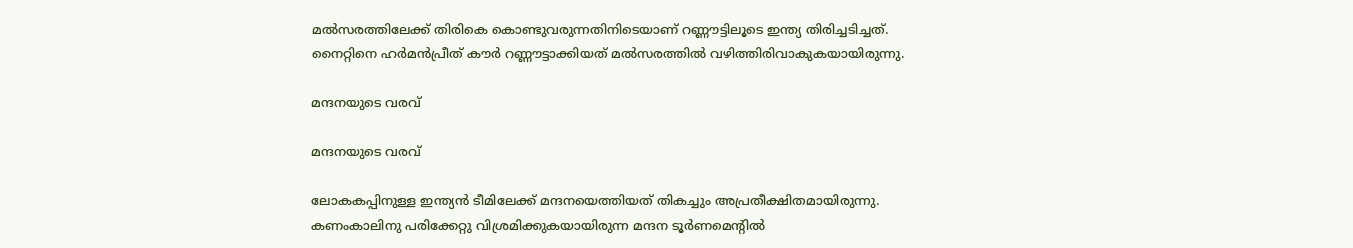മല്‍സരത്തിലേക്ക് തിരികെ കൊണ്ടുവരുന്നതിനിടെയാണ് റണ്ണൗട്ടിലൂടെ ഇന്ത്യ തിരിച്ചടിച്ചത്. നൈറ്റിനെ ഹര്‍മന്‍പ്രീത് കൗര്‍ റണ്ണൗട്ടാക്കിയത് മല്‍സരത്തില്‍ വഴിത്തിരിവാകുകയായിരുന്നു.

മന്ദനയുടെ വരവ്

മന്ദനയുടെ വരവ്

ലോകകപ്പിനുള്ള ഇന്ത്യന്‍ ടീമിലേക്ക് മന്ദനയെത്തിയത് തികച്ചും അപ്രതീക്ഷിതമായിരുന്നു. കണംകാലിനു പരിക്കേറ്റു വിശ്രമിക്കുകയായിരുന്ന മന്ദന ടൂര്‍ണമെന്റില്‍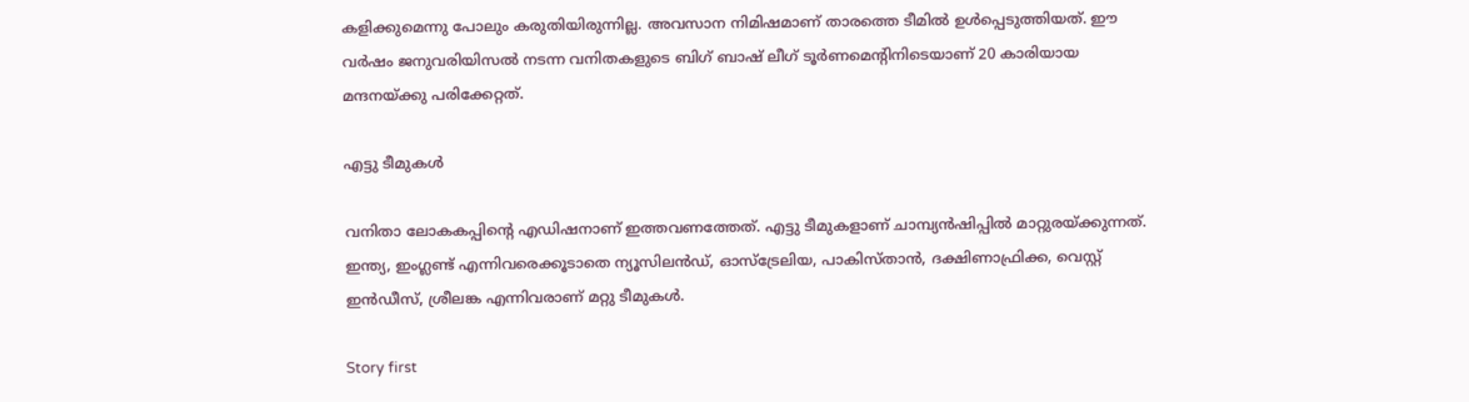കളിക്കുമെന്നു പോലും കരുതിയിരുന്നില്ല. അവസാന നിമിഷമാണ് താരത്തെ ടീമില്‍ ഉള്‍പ്പെടുത്തിയത്. ഈ വര്‍ഷം ജനുവരിയിസല്‍ നടന്ന വനിതകളുടെ ബിഗ് ബാഷ് ലീഗ് ടൂര്‍ണമെന്റിനിടെയാണ് 20 കാരിയായ മന്ദനയ്ക്കു പരിക്കേറ്റത്.

എട്ടു ടീമുകള്‍

വനിതാ ലോകകപ്പിന്റെ എഡിഷനാണ് ഇത്തവണത്തേത്. എട്ടു ടീമുകളാണ് ചാമ്പ്യന്‍ഷിപ്പില്‍ മാറ്റുരയ്ക്കുന്നത്. ഇന്ത്യ, ഇംഗ്ലണ്ട് എന്നിവരെക്കൂടാതെ ന്യൂസിലന്‍ഡ്, ഓസ്‌ട്രേലിയ, പാകിസ്താന്‍, ദക്ഷിണാഫ്രിക്ക, വെസ്റ്റ് ഇന്‍ഡീസ്, ശ്രീലങ്ക എന്നിവരാണ് മറ്റു ടീമുകള്‍.

Story first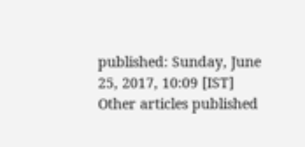published: Sunday, June 25, 2017, 10:09 [IST]
Other articles published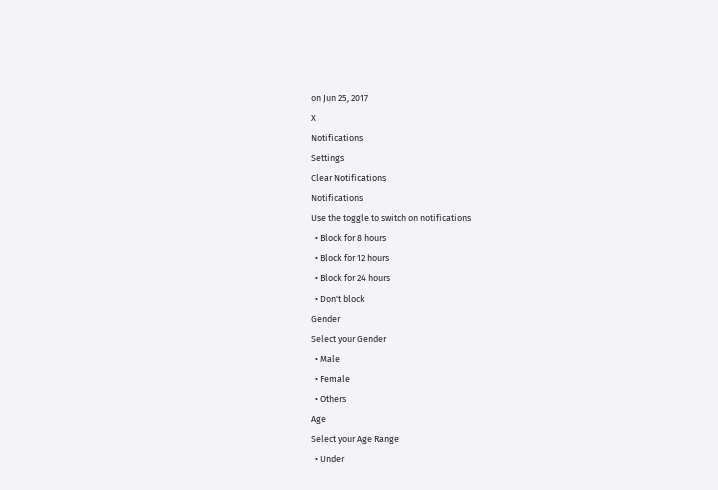on Jun 25, 2017
X
Notifications
Settings
Clear Notifications
Notifications
Use the toggle to switch on notifications
  • Block for 8 hours
  • Block for 12 hours
  • Block for 24 hours
  • Don't block
Gender
Select your Gender
  • Male
  • Female
  • Others
Age
Select your Age Range
  • Under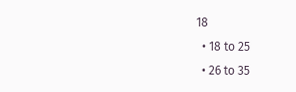18
  • 18 to 25
  • 26 to 35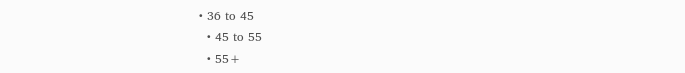• 36 to 45
  • 45 to 55
  • 55+